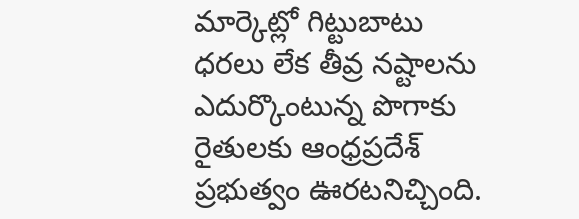మార్కెట్లో గిట్టుబాటు ధరలు లేక తీవ్ర నష్టాలను ఎదుర్కొంటున్న పొగాకు రైతులకు ఆంధ్రప్రదేశ్ ప్రభుత్వం ఊరటనిచ్చింది.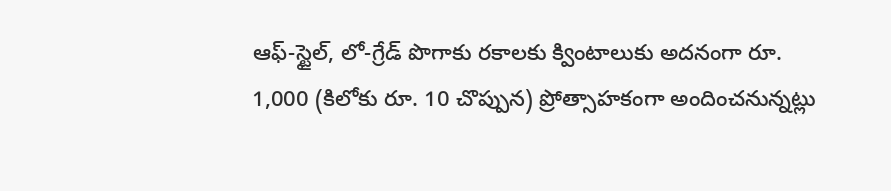ఆఫ్-స్టైల్, లో-గ్రేడ్ పొగాకు రకాలకు క్వింటాలుకు అదనంగా రూ. 1,000 (కిలోకు రూ. 10 చొప్పున) ప్రోత్సాహకంగా అందించనున్నట్లు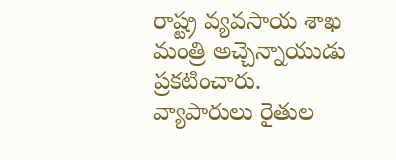రాష్ట్ర వ్యవసాయ శాఖ మంత్రి అచ్చెన్నాయుడు ప్రకటించారు.
వ్యాపారులు రైతుల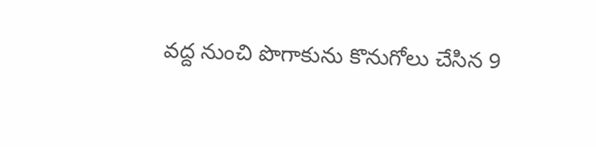వద్ద నుంచి పొగాకును కొనుగోలు చేసిన 9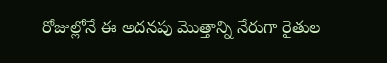రోజుల్లోనే ఈ అదనపు మొత్తాన్ని నేరుగా రైతుల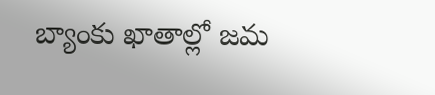బ్యాంకు ఖాతాల్లో జమ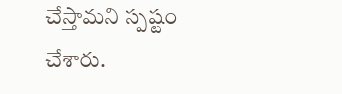చేస్తామని స్పష్టం చేశారు.